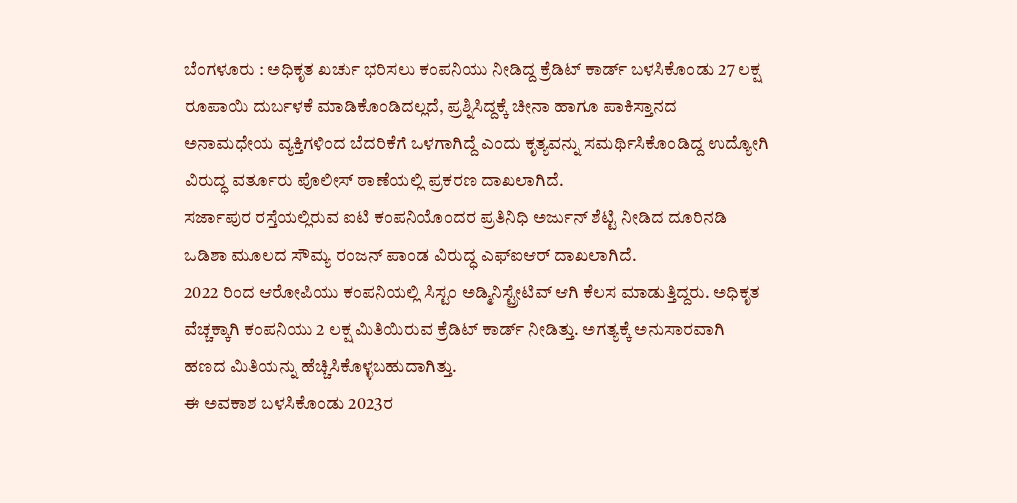ಬೆಂಗಳೂರು : ಅಧಿಕೃತ ಖರ್ಚು ಭರಿಸಲು ಕಂಪನಿಯು ನೀಡಿದ್ದ ಕ್ರೆಡಿಟ್ ಕಾರ್ಡ್ ಬಳಸಿಕೊಂಡು 27 ಲಕ್ಷ ರೂಪಾಯಿ ದುರ್ಬಳಕೆ ಮಾಡಿಕೊಂಡಿದಲ್ಲದೆ, ಪ್ರಶ್ನಿಸಿದ್ದಕ್ಕೆ ಚೀನಾ ಹಾಗೂ ಪಾಕಿಸ್ತಾನದ ಅನಾಮಧೇಯ ವ್ಯಕ್ತಿಗಳಿಂದ ಬೆದರಿಕೆಗೆ ಒಳಗಾಗಿದ್ದೆ ಎಂದು ಕೃತ್ಯವನ್ನು ಸಮರ್ಥಿಸಿಕೊಂಡಿದ್ದ ಉದ್ಯೋಗಿ ವಿರುದ್ಧ ವರ್ತೂರು ಪೊಲೀಸ್ ಠಾಣೆಯಲ್ಲಿ ಪ್ರಕರಣ ದಾಖಲಾಗಿದೆ.
ಸರ್ಜಾಪುರ ರಸ್ತೆಯಲ್ಲಿರುವ ಐಟಿ ಕಂಪನಿಯೊಂದರ ಪ್ರತಿನಿಧಿ ಅರ್ಜುನ್ ಶೆಟ್ಟಿ ನೀಡಿದ ದೂರಿನಡಿ ಒಡಿಶಾ ಮೂಲದ ಸೌಮ್ಯ ರಂಜನ್ ಪಾಂಡ ವಿರುದ್ಧ ಎಫ್ಐಆರ್ ದಾಖಲಾಗಿದೆ.
2022 ರಿಂದ ಆರೋಪಿಯು ಕಂಪನಿಯಲ್ಲಿ ಸಿಸ್ಟಂ ಅಡ್ಮಿನಿಸ್ಟ್ರೇಟಿವ್ ಆಗಿ ಕೆಲಸ ಮಾಡುತ್ತಿದ್ದರು. ಅಧಿಕೃತ ವೆಚ್ಚಕ್ಕಾಗಿ ಕಂಪನಿಯು 2 ಲಕ್ಷ ಮಿತಿಯಿರುವ ಕ್ರೆಡಿಟ್ ಕಾರ್ಡ್ ನೀಡಿತ್ತು. ಅಗತ್ಯಕ್ಕೆ ಅನುಸಾರವಾಗಿ ಹಣದ ಮಿತಿಯನ್ನು ಹೆಚ್ಚಿಸಿಕೊಳ್ಳಬಹುದಾಗಿತ್ತು.
ಈ ಅವಕಾಶ ಬಳಸಿಕೊಂಡು 2023ರ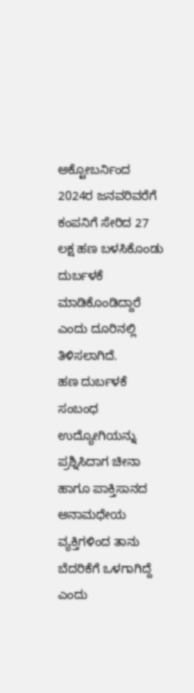ಅಕ್ಟೋಬರ್ನಿಂದ 2024ರ ಜನವರಿವರೆಗೆ ಕಂಪನಿಗೆ ಸೇರಿದ 27 ಲಕ್ಷ ಹಣ ಬಳಸಿಕೊಂಡು ದುರ್ಬಳಕೆ ಮಾಡಿಕೊಂಡಿದ್ದಾರೆ ಎಂದು ದೂರಿನಲ್ಲಿ ತಿಳಿಸಲಾಗಿದೆ.
ಹಣ ದುರ್ಬಳಕೆ ಸಂಬಂಧ ಉದ್ಯೋಗಿಯನ್ನು ಪ್ರಶ್ನಿಸಿದಾಗ ಚೀನಾ ಹಾಗೂ ಪಾಕ್ತಿಸಾನದ ಅನಾಮಧೇಯ ವ್ಯಕ್ತಿಗಳಿಂದ ತಾನು ಬೆದರಿಕೆಗೆ ಒಳಗಾಗಿದ್ದೆ ಎಂದು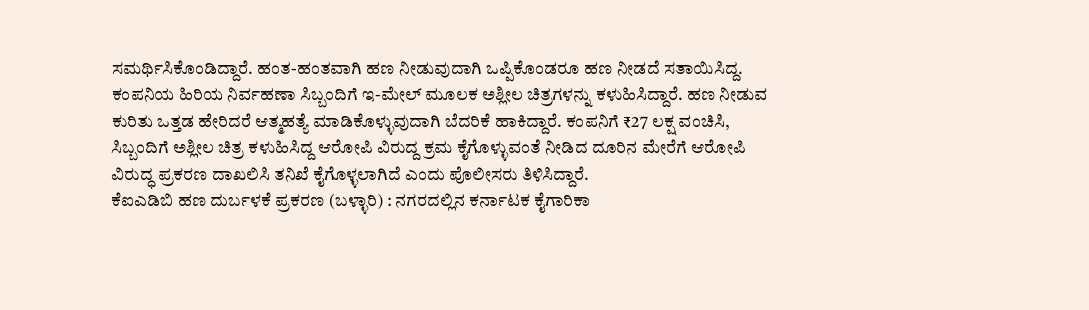ಸಮರ್ಥಿಸಿಕೊಂಡಿದ್ದಾರೆ. ಹಂತ-ಹಂತವಾಗಿ ಹಣ ನೀಡುವುದಾಗಿ ಒಪ್ಪಿಕೊಂಡರೂ ಹಣ ನೀಡದೆ ಸತಾಯಿಸಿದ್ದ. ಕಂಪನಿಯ ಹಿರಿಯ ನಿರ್ವಹಣಾ ಸಿಬ್ಬಂದಿಗೆ ಇ-ಮೇಲ್ ಮೂಲಕ ಅಶ್ಲೀಲ ಚಿತ್ರಗಳನ್ನು ಕಳುಹಿಸಿದ್ದಾರೆ. ಹಣ ನೀಡುವ ಕುರಿತು ಒತ್ತಡ ಹೇರಿದರೆ ಆತ್ಮಹತ್ಯೆ ಮಾಡಿಕೊಳ್ಳುವುದಾಗಿ ಬೆದರಿಕೆ ಹಾಕಿದ್ದಾರೆ. ಕಂಪನಿಗೆ ₹27 ಲಕ್ಷ ವಂಚಿಸಿ, ಸಿಬ್ಬಂದಿಗೆ ಅಶ್ಲೀಲ ಚಿತ್ರ ಕಳುಹಿಸಿದ್ದ ಆರೋಪಿ ವಿರುದ್ದ ಕ್ರಮ ಕೈಗೊಳ್ಳುವಂತೆ ನೀಡಿದ ದೂರಿನ ಮೇರೆಗೆ ಆರೋಪಿ ವಿರುದ್ಧ ಪ್ರಕರಣ ದಾಖಲಿಸಿ ತನಿಖೆ ಕೈಗೊಳ್ಳಲಾಗಿದೆ ಎಂದು ಪೊಲೀಸರು ತಿಳಿಸಿದ್ದಾರೆ.
ಕೆಐಎಡಿಬಿ ಹಣ ದುರ್ಬಳಕೆ ಪ್ರಕರಣ (ಬಳ್ಳಾರಿ) : ನಗರದಲ್ಲಿನ ಕರ್ನಾಟಕ ಕೈಗಾರಿಕಾ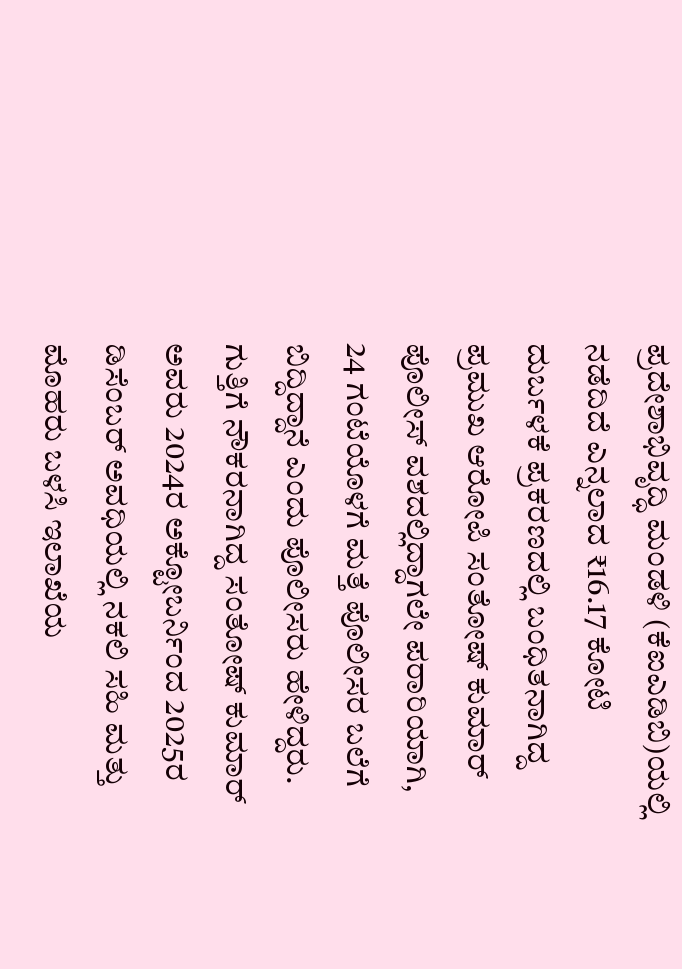ಪ್ರದೇಶಾಭಿವೃದ್ಧಿ ಮಂಡಳಿ (ಕೆಐಎಡಿಬಿ)ಯಲ್ಲಿ ನಡೆದಿದೆ ಎನ್ನಲಾದ ₹16.17 ಕೋಟಿ ದುರ್ಬಳಕೆ ಪ್ರಕರಣದಲ್ಲಿ ಬಂಧಿತನಾಗಿದ್ದ ಪ್ರಮುಖ ಆರೋಪಿ ಸಂತೋಷ್ ಕುಮಾರ್ ಪೊಲೀಸ್ ವಶದಲ್ಲಿದ್ದಾಗಲೇ ಪರಾರಿಯಾಗಿ, 24 ಗಂಟೆಯೊಳಗೆ ಮತ್ತೆ ಪೊಲೀಸರ ಬಲೆಗೆ ಬಿದ್ದಿದ್ದಾನೆ ಎಂದು ಪೊಲೀಸರು ಹೇಳಿದ್ದರು.
ಗುತ್ತಿಗೆ ನೌಕರನಾಗಿದ್ದ ಸಂತೋಷ್ ಕುಮಾರ್ ಅವರು 2024ರ ಅಕ್ಟೋಬರ್ನಿಂದ 2025ರ ಡಿಸೆಂಬರ್ ಅವಧಿಯಲ್ಲಿ ನಕಲಿ ಸಹಿ ಮತ್ತು ಮೊಹರು ಬಳಸಿ ಇಲಾಖೆಯ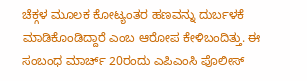ಚೆಕ್ಗಳ ಮೂಲಕ ಕೋಟ್ಯಂತರ ಹಣವನ್ನು ದುರ್ಬಳಕೆ ಮಾಡಿಕೊಂಡಿದ್ದಾರೆ ಎಂಬ ಆರೋಪ ಕೇಳಿಬಂದಿತ್ತು. ಈ ಸಂಬಂಧ ಮಾರ್ಚ್ 20ರಂದು ಎಪಿಎಂಸಿ ಪೊಲೀಸ್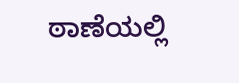ಠಾಣೆಯಲ್ಲಿ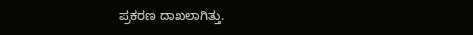ಪ್ರಕರಣ ದಾಖಲಾಗಿತ್ತು.